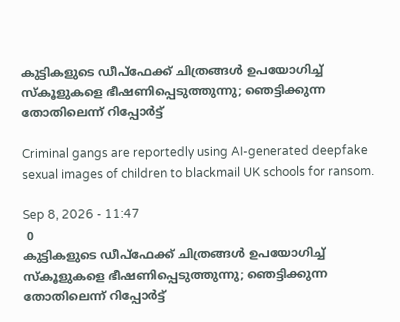കുട്ടികളുടെ ഡീപ്‌ഫേക്ക് ചിത്രങ്ങൾ ഉപയോഗിച്ച് സ്‌കൂളുകളെ ഭീഷണിപ്പെടുത്തുന്നു; ഞെട്ടിക്കുന്ന തോതിലെന്ന് റിപ്പോർട്ട്

Criminal gangs are reportedly using AI-generated deepfake sexual images of children to blackmail UK schools for ransom.

Sep 8, 2026 - 11:47
 0
കുട്ടികളുടെ ഡീപ്‌ഫേക്ക് ചിത്രങ്ങൾ ഉപയോഗിച്ച് സ്‌കൂളുകളെ ഭീഷണിപ്പെടുത്തുന്നു; ഞെട്ടിക്കുന്ന തോതിലെന്ന് റിപ്പോർട്ട്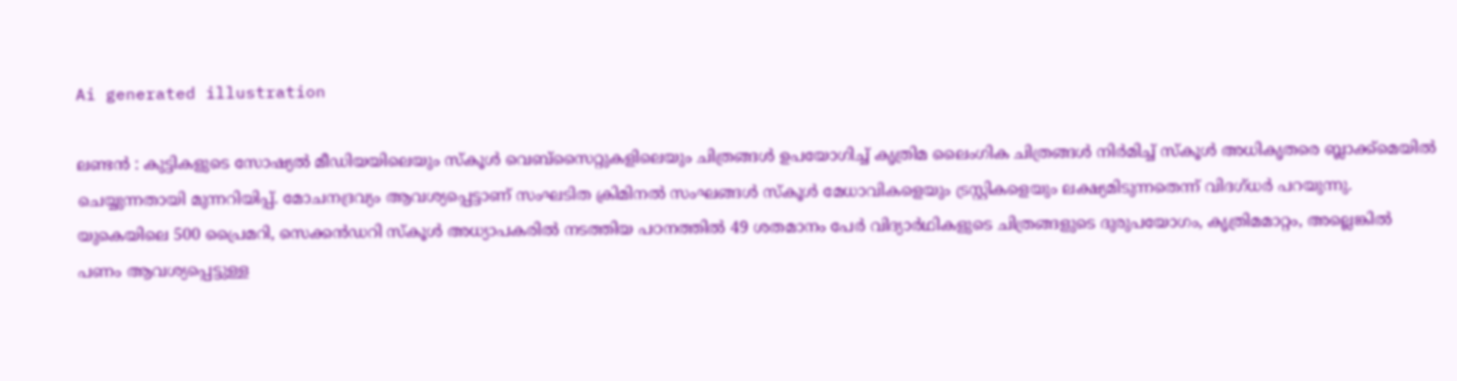Ai generated illustration

ലണ്ടൻ : കുട്ടികളുടെ സോഷ്യൽ മീഡിയയിലെയും സ്‌കൂൾ വെബ്‌സൈറ്റുകളിലെയും ചിത്രങ്ങൾ ഉപയോഗിച്ച് കൃത്രിമ ലൈംഗിക ചിത്രങ്ങൾ നിർമിച്ച് സ്‌കൂൾ അധികൃതരെ ബ്ലാക്ക്‌മെയിൽ ചെയ്യുന്നതായി മുന്നറിയിപ്പ്. മോചനദ്രവ്യം ആവശ്യപ്പെട്ടാണ് സംഘടിത ക്രിമിനൽ സംഘങ്ങൾ സ്‌കൂൾ മേധാവികളെയും ട്രസ്റ്റികളെയും ലക്ഷ്യമിടുന്നതെന്ന് വിദഗ്ധർ പറയുന്നു. യുകെയിലെ 500 പ്രൈമറി, സെക്കൻഡറി സ്‌കൂൾ അധ്യാപകരിൽ നടത്തിയ പഠനത്തിൽ 49 ശതമാനം പേർ വിദ്യാർഥികളുടെ ചിത്രങ്ങളുടെ ദുരുപയോഗം, കൃത്രിമമാറ്റം, അല്ലെങ്കിൽ പണം ആവശ്യപ്പെട്ടുള്ള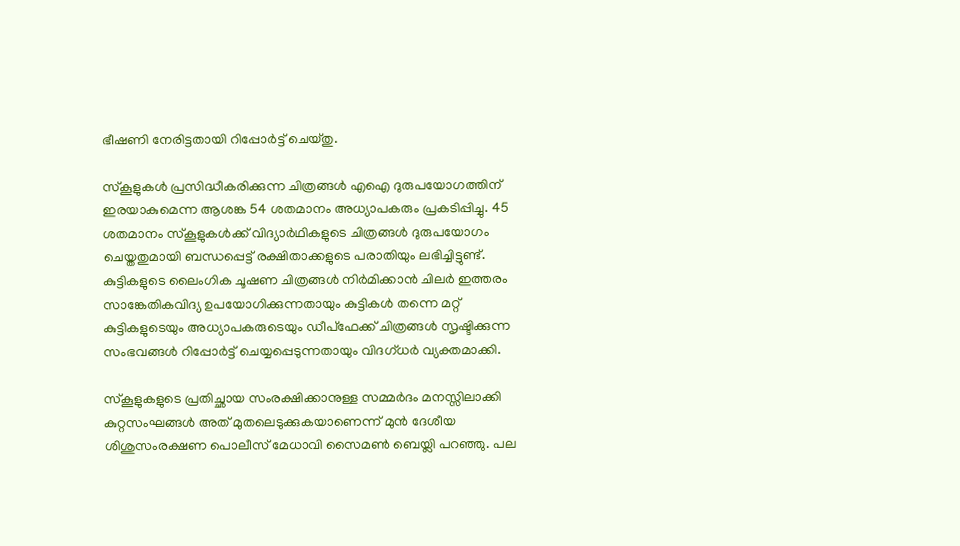ഭീഷണി നേരിട്ടതായി റിപ്പോർട്ട് ചെയ്തു.

സ്‌കൂളുകൾ പ്രസിദ്ധീകരിക്കുന്ന ചിത്രങ്ങൾ എഐ ദുരുപയോഗത്തിന് ഇരയാകുമെന്ന ആശങ്ക 54 ശതമാനം അധ്യാപകരും പ്രകടിപ്പിച്ചു. 45 ശതമാനം സ്‌കൂളുകൾക്ക് വിദ്യാർഥികളുടെ ചിത്രങ്ങൾ ദുരുപയോഗം ചെയ്തതുമായി ബന്ധപ്പെട്ട് രക്ഷിതാക്കളുടെ പരാതിയും ലഭിച്ചിട്ടുണ്ട്. കുട്ടികളുടെ ലൈംഗിക ചൂഷണ ചിത്രങ്ങൾ നിർമിക്കാൻ ചിലർ ഇത്തരം സാങ്കേതികവിദ്യ ഉപയോഗിക്കുന്നതായും കുട്ടികൾ തന്നെ മറ്റ് കുട്ടികളുടെയും അധ്യാപകരുടെയും ഡീപ്‌ഫേക്ക് ചിത്രങ്ങൾ സൃഷ്ടിക്കുന്ന സംഭവങ്ങൾ റിപ്പോർട്ട് ചെയ്യപ്പെടുന്നതായും വിദഗ്ധർ വ്യക്തമാക്കി.

സ്‌കൂളുകളുടെ പ്രതിച്ഛായ സംരക്ഷിക്കാനുള്ള സമ്മർദം മനസ്സിലാക്കി കുറ്റസംഘങ്ങൾ അത് മുതലെടുക്കുകയാണെന്ന് മുൻ ദേശീയ ശിശുസംരക്ഷണ പൊലീസ് മേധാവി സൈമൺ ബെയ്ലി പറഞ്ഞു. പല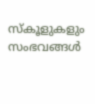സ്‌കൂളുകളും സംഭവങ്ങൾ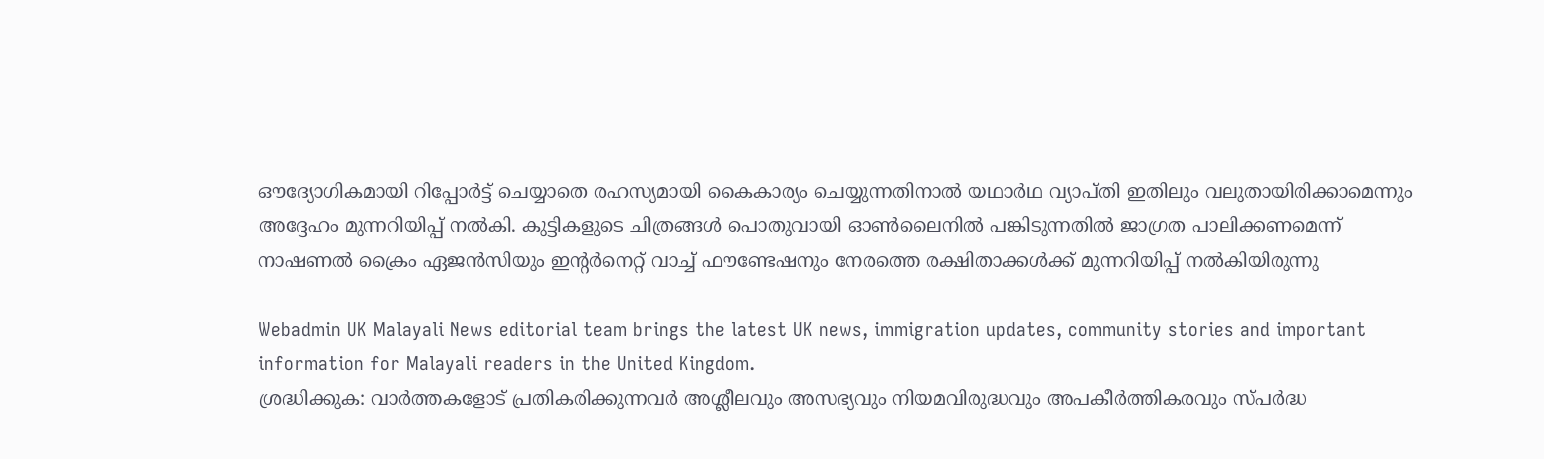ഔദ്യോഗികമായി റിപ്പോർട്ട് ചെയ്യാതെ രഹസ്യമായി കൈകാര്യം ചെയ്യുന്നതിനാൽ യഥാർഥ വ്യാപ്തി ഇതിലും വലുതായിരിക്കാമെന്നും അദ്ദേഹം മുന്നറിയിപ്പ് നൽകി. കുട്ടികളുടെ ചിത്രങ്ങൾ പൊതുവായി ഓൺലൈനിൽ പങ്കിടുന്നതിൽ ജാഗ്രത പാലിക്കണമെന്ന് നാഷണൽ ക്രൈം ഏജൻസിയും ഇന്റർനെറ്റ് വാച്ച് ഫൗണ്ടേഷനും നേരത്തെ രക്ഷിതാക്കൾക്ക് മുന്നറിയിപ്പ് നൽകിയിരുന്നു

Webadmin UK Malayali News editorial team brings the latest UK news, immigration updates, community stories and important information for Malayali readers in the United Kingdom.
ശ്രദ്ധിക്കുക: വാർത്തകളോട് പ്രതികരിക്കുന്നവർ അശ്ലീലവും അസഭ്യവും നിയമവിരുദ്ധവും അപകീർത്തികരവും സ്പർദ്ധ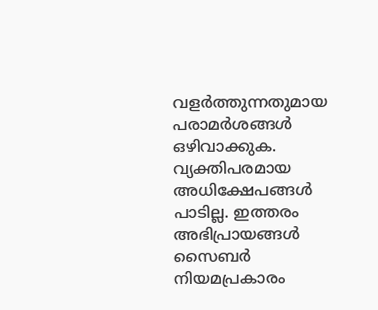വളർത്തുന്നതുമായ പരാമർശങ്ങൾ ഒഴിവാക്കുക. വ്യക്തിപരമായ അധിക്ഷേപങ്ങൾ പാടില്ല. ഇത്തരം അഭിപ്രായങ്ങൾ സൈബർ നിയമപ്രകാരം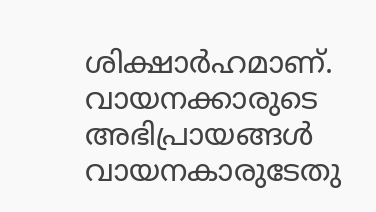ശിക്ഷാർഹമാണ്. വായനക്കാരുടെ അഭിപ്രായങ്ങൾ വായനകാരുടേതു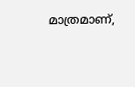മാത്രമാണ്,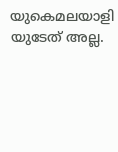യുകെമലയാളി യുടേത് അല്ല.